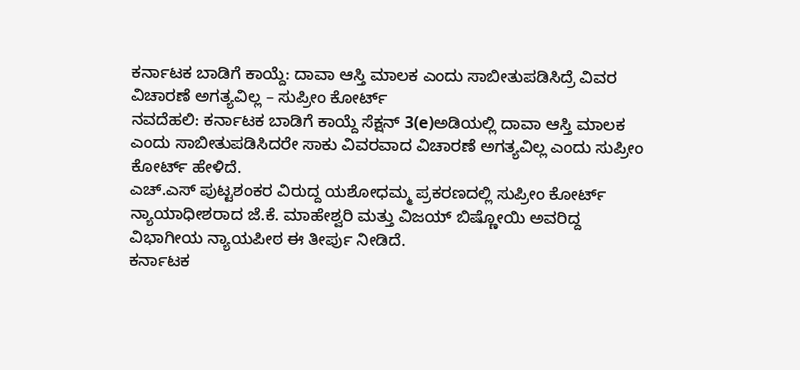ಕರ್ನಾಟಕ ಬಾಡಿಗೆ ಕಾಯ್ದೆ: ದಾವಾ ಆಸ್ತಿ ಮಾಲಕ ಎಂದು ಸಾಬೀತುಪಡಿಸಿದ್ರೆ ವಿವರ ವಿಚಾರಣೆ ಅಗತ್ಯವಿಲ್ಲ – ಸುಪ್ರೀಂ ಕೋರ್ಟ್
ನವದೆಹಲಿ: ಕರ್ನಾಟಕ ಬಾಡಿಗೆ ಕಾಯ್ದೆ ಸೆಕ್ಷನ್ 3(e)ಅಡಿಯಲ್ಲಿ ದಾವಾ ಆಸ್ತಿ ಮಾಲಕ ಎಂದು ಸಾಬೀತುಪಡಿಸಿದರೇ ಸಾಕು ವಿವರವಾದ ವಿಚಾರಣೆ ಅಗತ್ಯವಿಲ್ಲ ಎಂದು ಸುಪ್ರೀಂ ಕೋರ್ಟ್ ಹೇಳಿದೆ.
ಎಚ್.ಎಸ್ ಪುಟ್ಟಶಂಕರ ವಿರುದ್ದ ಯಶೋಧಮ್ಮ ಪ್ರಕರಣದಲ್ಲಿ ಸುಪ್ರೀಂ ಕೋರ್ಟ್ ನ್ಯಾಯಾಧೀಶರಾದ ಜೆ.ಕೆ. ಮಾಹೇಶ್ವರಿ ಮತ್ತು ವಿಜಯ್ ಬಿಷ್ಣೋಯಿ ಅವರಿದ್ದ ವಿಭಾಗೀಯ ನ್ಯಾಯಪೀಠ ಈ ತೀರ್ಪು ನೀಡಿದೆ.
ಕರ್ನಾಟಕ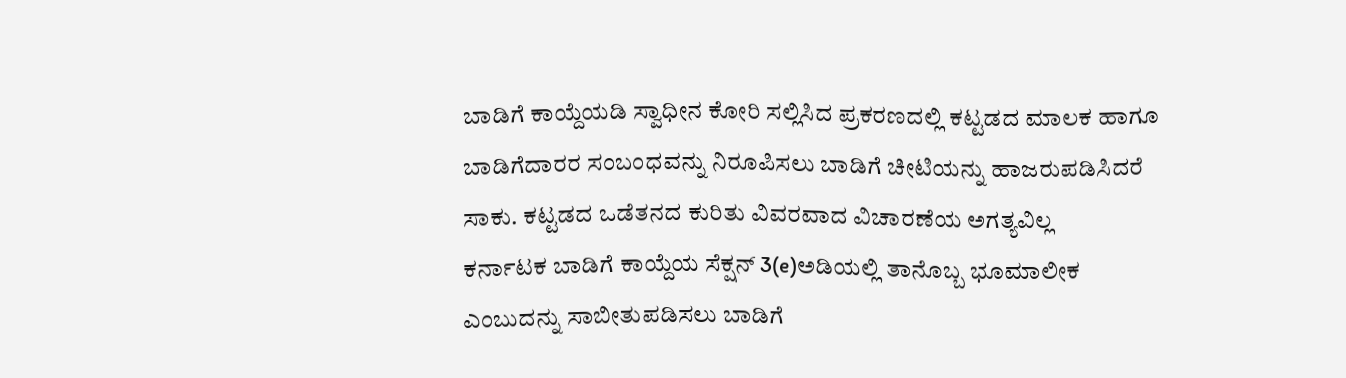ಬಾಡಿಗೆ ಕಾಯ್ದೆಯಡಿ ಸ್ವಾಧೀನ ಕೋರಿ ಸಲ್ಲಿಸಿದ ಪ್ರಕರಣದಲ್ಲಿ ಕಟ್ಟಡದ ಮಾಲಕ ಹಾಗೂ ಬಾಡಿಗೆದಾರರ ಸಂಬಂಧವನ್ನು ನಿರೂಪಿಸಲು ಬಾಡಿಗೆ ಚೀಟಿಯನ್ನು ಹಾಜರುಪಡಿಸಿದರೆ ಸಾಕು. ಕಟ್ಟಡದ ಒಡೆತನದ ಕುರಿತು ವಿವರವಾದ ವಿಚಾರಣೆಯ ಅಗತ್ಯವಿಲ್ಲ
ಕರ್ನಾಟಕ ಬಾಡಿಗೆ ಕಾಯ್ದೆಯ ಸೆಕ್ಷನ್ 3(e)ಅಡಿಯಲ್ಲಿ ತಾನೊಬ್ಬ ಭೂಮಾಲೀಕ ಎಂಬುದನ್ನು ಸಾಬೀತುಪಡಿಸಲು ಬಾಡಿಗೆ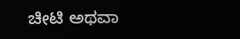ಚೀಟಿ ಅಥವಾ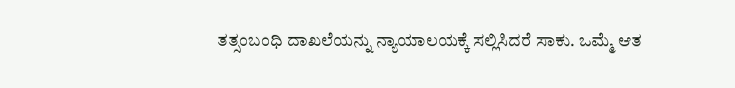ತತ್ಸಂಬಂಧಿ ದಾಖಲೆಯನ್ನು ನ್ಯಾಯಾಲಯಕ್ಕೆ ಸಲ್ಲಿಸಿದರೆ ಸಾಕು. ಒಮ್ಮೆ ಆತ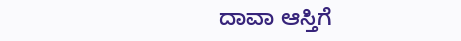ದಾವಾ ಆಸ್ತಿಗೆ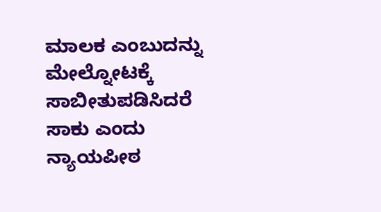ಮಾಲಕ ಎಂಬುದನ್ನು ಮೇಲ್ನೋಟಕ್ಕೆ ಸಾಬೀತುಪಡಿಸಿದರೆ ಸಾಕು ಎಂದು ನ್ಯಾಯಪೀಠ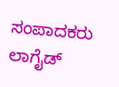ಸಂಪಾದಕರು
ಲಾಗೈಡ್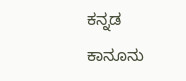ಕನ್ನಡ ಕಾನೂನು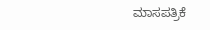ಮಾಸಪತ್ರಿಕೆ